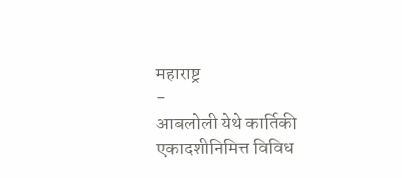महाराष्ट्र
-
आबलोली येथे कार्तिकी एकादशीनिमित्त विविध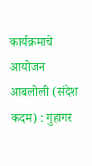कार्यक्रमाचे आयोजन
आबलोली (संदेश कदम) : गुहागर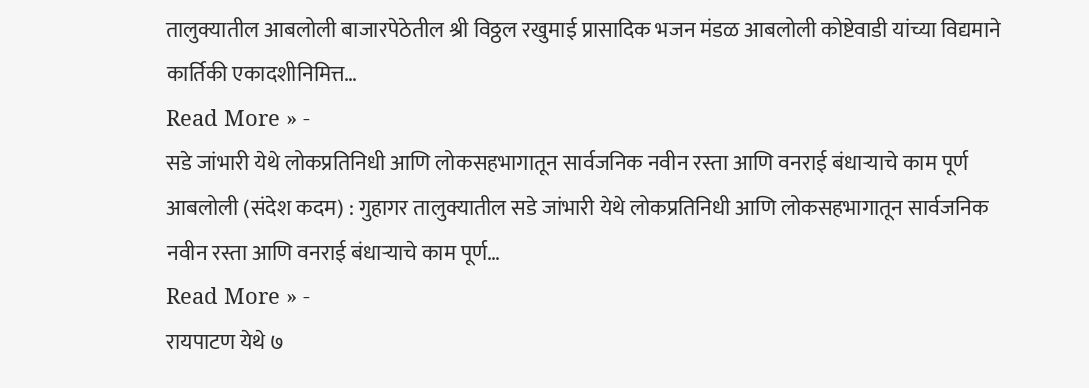तालुक्यातील आबलोली बाजारपेठेतील श्री विठ्ठल रखुमाई प्रासादिक भजन मंडळ आबलोली कोष्टेवाडी यांच्या विद्यमाने कार्तिकी एकादशीनिमित्त…
Read More » -
सडे जांभारी येथे लोकप्रतिनिधी आणि लोकसहभागातून सार्वजनिक नवीन रस्ता आणि वनराई बंधाऱ्याचे काम पूर्ण
आबलोली (संदेश कदम) : गुहागर तालुक्यातील सडे जांभारी येथे लोकप्रतिनिधी आणि लोकसहभागातून सार्वजनिक नवीन रस्ता आणि वनराई बंधाऱ्याचे काम पूर्ण…
Read More » -
रायपाटण येथे ७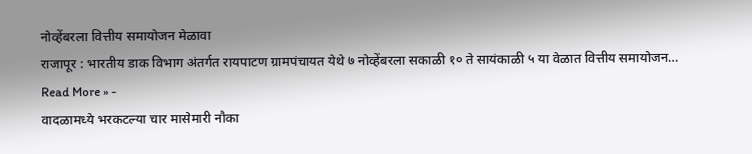नोव्हेंबरला वित्तीय समायोजन मेळावा
राजापूर : भारतीय डाक विभाग अंतर्गत रायपाटण ग्रामपंचायत येथे ७ नोव्हेंबरला सकाळी १० ते सायंकाळी ५ या वेळात वित्तीय समायोजन…
Read More » -
वादळामध्ये भरकटल्या चार मासेमारी नौका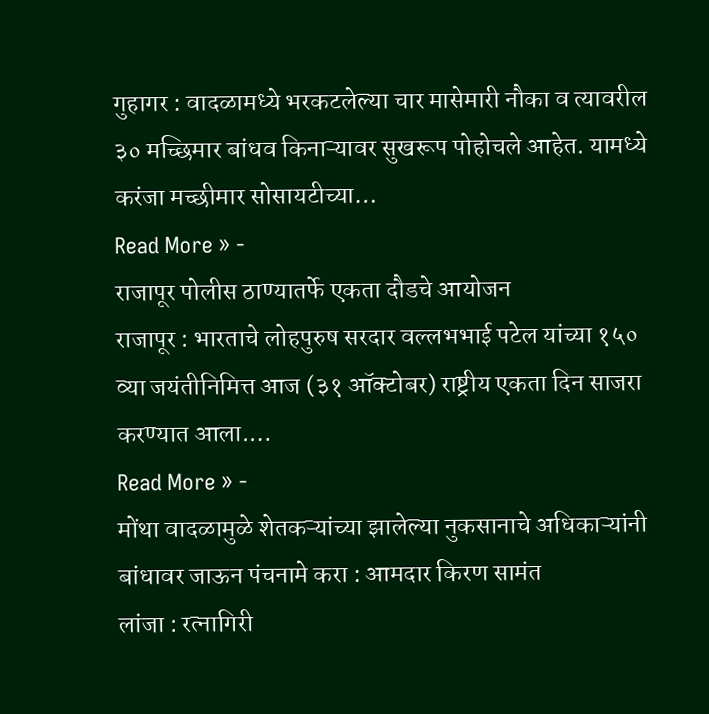गुहागर : वादळामध्ये भरकटलेल्या चार मासेमारी नौका व त्यावरील ३० मच्छिमार बांधव किनाऱ्यावर सुखरूप पोहोचले आहेत. यामध्ये करंजा मच्छीमार सोसायटीच्या…
Read More » -
राजापूर पोलीस ठाण्यातर्फे एकता दौडचे आयोजन
राजापूर : भारताचे लोहपुरुष सरदार वल्लभभाई पटेल यांच्या १५० व्या जयंतीनिमित्त आज (३१ ऑक्टोबर) राष्ट्रीय एकता दिन साजरा करण्यात आला.…
Read More » -
मोंथा वादळामुळे शेतकऱ्यांच्या झालेल्या नुकसानाचे अधिकाऱ्यांनी बांधावर जाऊन पंचनामे करा : आमदार किरण सामंत
लांजा : रत्नागिरी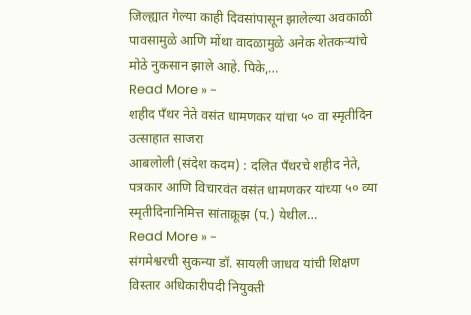जिल्ह्यात गेल्या काही दिवसांपासून झालेल्या अवकाळी पावसामुळे आणि मोंथा वादळामुळे अनेक शेतकऱ्यांचे मोठे नुकसान झाले आहे. पिके,…
Read More » -
शहीद पँथर नेते वसंत धामणकर यांचा ५० वा स्मृतीदिन उत्साहात साजरा
आबलोली (संदेश कदम) : दलित पँथरचे शहीद नेते, पत्रकार आणि विचारवंत वसंत धामणकर यांच्या ५० व्या स्मृतीदिनानिमित्त सांताक्रूझ (प.) येथील…
Read More » -
संगमेश्वरची सुकन्या डॉ. सायली जाधव यांची शिक्षण विस्तार अधिकारीपदी नियुक्ती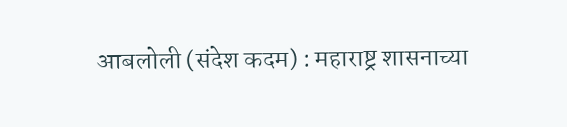आबलोली (संदेश कदम) : महाराष्ट्र शासनाच्या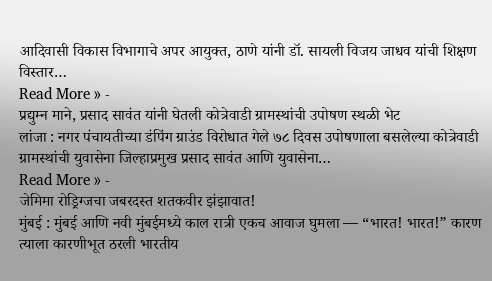आदिवासी विकास विभागाचे अपर आयुक्त, ठाणे यांनी डॉ. सायली विजय जाधव यांची शिक्षण विस्तार…
Read More » -
प्रद्युम्न माने, प्रसाद सावंत यांनी घेतली कोत्रेवाडी ग्रामस्थांची उपोषण स्थळी भेट
लांजा : नगर पंचायतीच्या डंपिंग ग्राउंड विरोधात गेले ७८ दिवस उपोषणाला बसलेल्या कोत्रेवाडी ग्रामस्थांची युवासेना जिल्हाप्रमुख प्रसाद सावंत आणि युवासेना…
Read More » -
जेमिमा रोड्रिग्जचा जबरदस्त शतकवीर झंझावात!
मुंबई : मुंबई आणि नवी मुंबईमध्ये काल रात्री एकच आवाज घुमला — “भारत! भारत!” कारण त्याला कारणीभूत ठरली भारतीय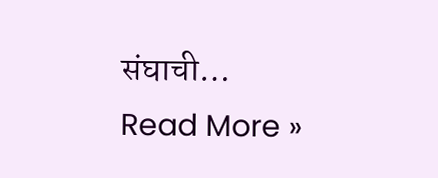संघाची…
Read More »